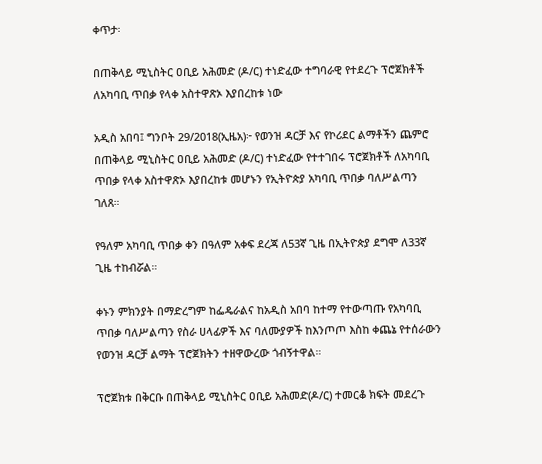ቀጥታ፡

በጠቅላይ ሚኒስትር ዐቢይ አሕመድ (ዶ/ር) ተነድፈው ተግባራዊ የተደረጉ ፕሮጀክቶች ለአካባቢ ጥበቃ የላቀ አስተዋጽኦ እያበረከቱ ነው

አዲስ አበባ፤ ግንቦት 29/2018(ኢዜአ)፦ የወንዝ ዳርቻ እና የኮሪደር ልማቶችን ጨምሮ በጠቅላይ ሚኒስትር ዐቢይ አሕመድ (ዶ/ር) ተነድፈው የተተገበሩ ፕሮጀክቶች ለአካባቢ ጥበቃ የላቀ አስተዋጽኦ እያበረከቱ መሆኑን የኢትዮጵያ አካባቢ ጥበቃ ባለሥልጣን ገለጸ።

የዓለም አካባቢ ጥበቃ ቀን በዓለም አቀፍ ደረጃ ለ53ኛ ጊዜ በኢትዮጵያ ደግሞ ለ33ኛ ጊዜ ተከብሯል።

ቀኑን ምክንያት በማድረግም ከፌዴራልና ከአዲስ አበባ ከተማ የተውጣጡ የአካባቢ ጥበቃ ባለሥልጣን የስራ ሀላፊዎች እና ባለሙያዎች ከእንጦጦ እስከ ቀጨኔ የተሰራውን የወንዝ ዳርቻ ልማት ፕሮጀክትን ተዘዋውረው ጎብኝተዋል።

ፕሮጀክቱ በቅርቡ በጠቅላይ ሚኒስትር ዐቢይ አሕመድ(ዶ/ር) ተመርቆ ክፍት መደረጉ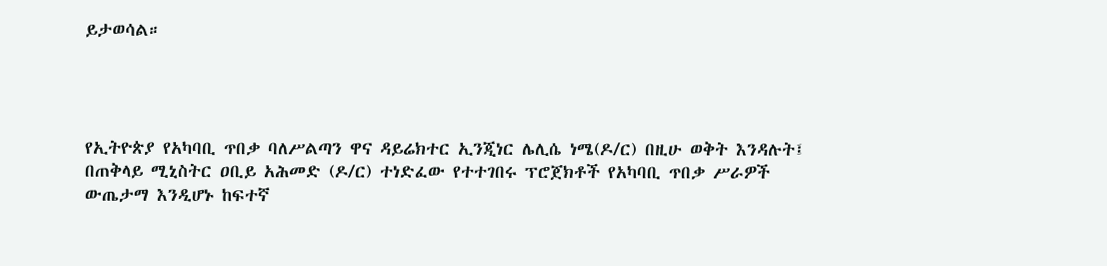ይታወሳል።




የኢትዮጵያ የአካባቢ ጥበቃ ባለሥልጣን ዋና ዳይሬክተር ኢንጂነር ሌሊሴ ነሜ(ዶ/ር) በዚሁ ወቅት እንዳሉት፤ በጠቅላይ ሚኒስትር ዐቢይ አሕመድ (ዶ/ር) ተነድፈው የተተገበሩ ፕሮጀክቶች የአካባቢ ጥበቃ ሥራዎች ውጤታማ እንዲሆኑ ከፍተኛ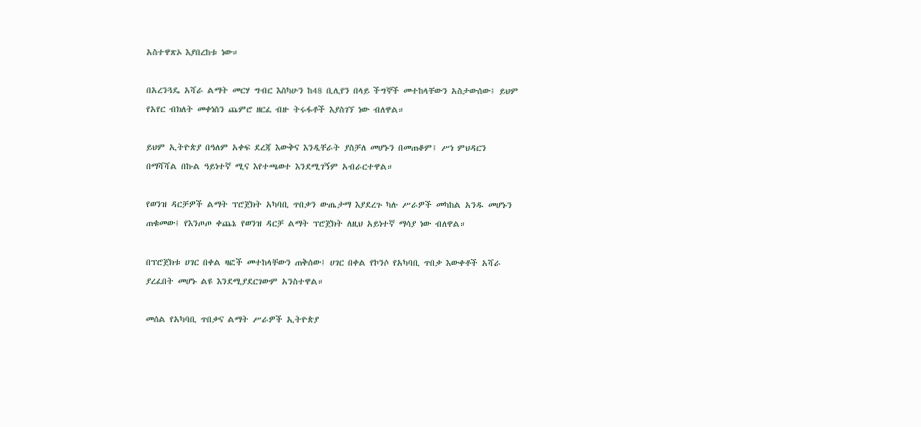አስተዋጽኦ እያበረከቱ ነው።

በአረንጓዴ አሻራ ልማት መርሃ ግብር እስካሁን ከ48 ቢሊየን በላይ ችግኞች መተከላቸውን አስታውሰው፤ ይህም የአየር ብክለት መቀነስን ጨምሮ ዘርፈ ብዙ ትሩፋቶች እያስገኘ ነው ብለዋል።

ይህም ኢትዮጵያ በዓለም አቀፍ ደረጃ እውቅና እንዲቸራት ያስቻለ መሆኑን በመጠቆም፤ ሥነ ምህዳርን በማሻሻል በኩል ዓይነተኛ ሚና እየተጫወተ እንደሚገኝም አብራርተዋል።

የወንዝ ዳርቻዎች ልማት ፕሮጀክት አካባቢ ጥበቃን ውጤታማ እያደረጉ ካሉ ሥራዎች መካከል አንዱ መሆኑን ጠቁመው፤ የእንጦጦ ቀጨኔ የወንዝ ዳርቻ ልማት ፕሮጀክት ለዚህ አይነተኛ ማሳያ ነው ብለዋል።

በፕሮጀክቱ ሀገር በቀል ዛፎች መተከላቸውን ጠቅሰው፤ ሀገር በቀል የኮንሶ የአካባቢ ጥበቃ እውቀቶች አሻራ ያረፈበት መሆኑ ልዩ እንደሚያደርገውም አንስተዋል።

መሰል የአካባቢ ጥበቃና ልማት ሥራዎች ኢትዮጵያ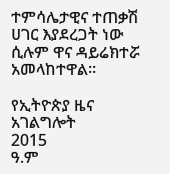ተምሳሌታዊና ተጠቃሽ ሀገር እያደረጋት ነው ሲሉም ዋና ዳይሬክተሯ አመላከተዋል።

የኢትዮጵያ ዜና አገልግሎት
2015
ዓ.ም